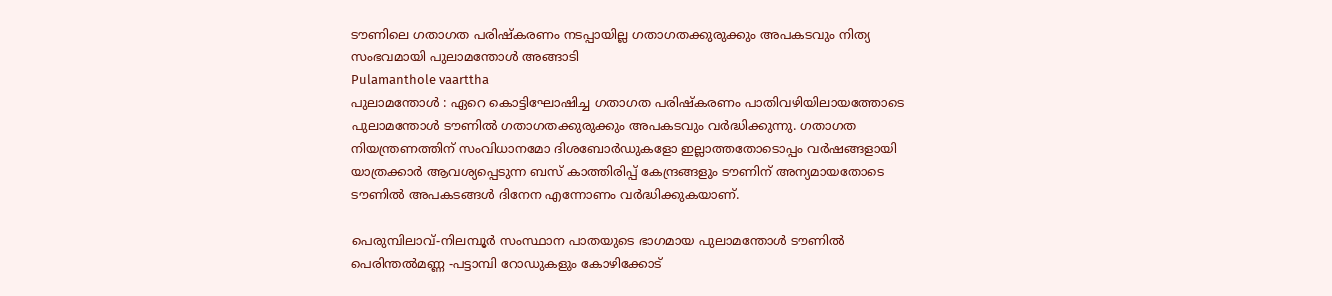ടൗണിലെ ഗതാഗത പരിഷ്കരണം നടപ്പായില്ല ഗതാഗതക്കുരുക്കും അപകടവും നിത്യ സംഭവമായി പുലാമന്തോൾ അങ്ങാടി
Pulamanthole vaarttha
പുലാമന്തോൾ : ഏറെ കൊട്ടിഘോഷിച്ച ഗതാഗത പരിഷ്കരണം പാതിവഴിയിലായത്തോടെ പുലാമന്തോൾ ടൗണിൽ ഗതാഗതക്കുരുക്കും അപകടവും വർദ്ധിക്കുന്നു. ഗതാഗത നിയന്ത്രണത്തിന് സംവിധാനമോ ദിശബോർഡുകളോ ഇല്ലാത്തതോടൊപ്പം വർഷങ്ങളായി യാത്രക്കാർ ആവശ്യപ്പെടുന്ന ബസ് കാത്തിരിപ്പ് കേന്ദ്രങ്ങളും ടൗണിന് അന്യമായതോടെ ടൗണിൽ അപകടങ്ങൾ ദിനേന എന്നോണം വർദ്ധിക്കുകയാണ്.

പെരുമ്പിലാവ്-നിലമ്പൂർ സംസ്ഥാന പാതയുടെ ഭാഗമായ പുലാമന്തോൾ ടൗണിൽ പെരിന്തൽമണ്ണ -പട്ടാമ്പി റോഡുകളും കോഴിക്കോട്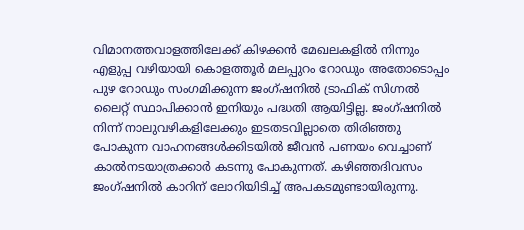വിമാനത്തവാളത്തിലേക്ക് കിഴക്കൻ മേഖലകളിൽ നിന്നും എളുപ്പ വഴിയായി കൊളത്തൂർ മലപ്പുറം റോഡും അതോടൊപ്പം പുഴ റോഡും സംഗമിക്കുന്ന ജംഗ്ഷനിൽ ട്രാഫിക് സിഗ്നൽ ലൈറ്റ് സ്ഥാപിക്കാൻ ഇനിയും പദ്ധതി ആയിട്ടില്ല. ജംഗ്ഷനിൽ നിന്ന് നാലുവഴികളിലേക്കും ഇടതടവില്ലാതെ തിരിഞ്ഞു പോകുന്ന വാഹനങ്ങൾക്കിടയിൽ ജീവൻ പണയം വെച്ചാണ് കാൽനടയാത്രക്കാർ കടന്നു പോകുന്നത്. കഴിഞ്ഞദിവസം ജംഗ്ഷനിൽ കാറിന് ലോറിയിടിച്ച് അപകടമുണ്ടായിരുന്നു.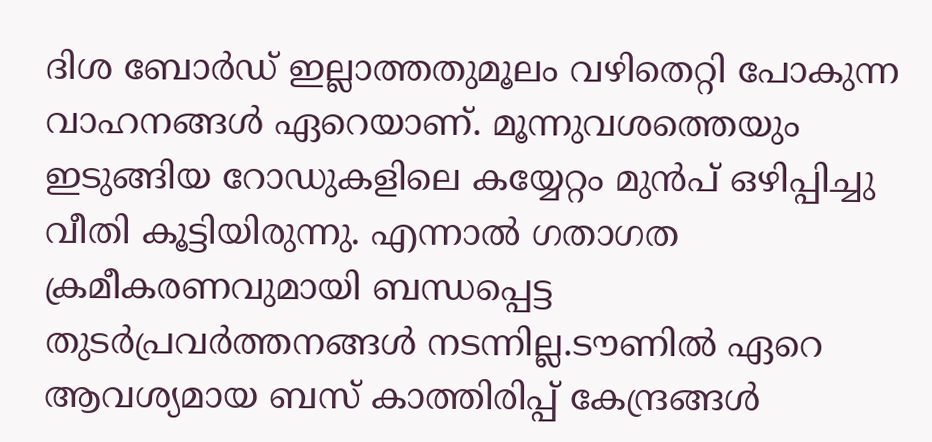ദിശ ബോർഡ് ഇല്ലാത്തതുമൂലം വഴിതെറ്റി പോകുന്ന വാഹനങ്ങൾ ഏറെയാണ്. മൂന്നുവശത്തെയും ഇടുങ്ങിയ റോഡുകളിലെ കയ്യേറ്റം മുൻപ് ഒഴിപ്പിച്ചു വീതി കൂട്ടിയിരുന്നു. എന്നാൽ ഗതാഗത ക്രമീകരണവുമായി ബന്ധപ്പെട്ട തുടർപ്രവർത്തനങ്ങൾ നടന്നില്ല.ടൗണിൽ ഏറെ ആവശ്യമായ ബസ് കാത്തിരിപ്പ് കേന്ദ്രങ്ങൾ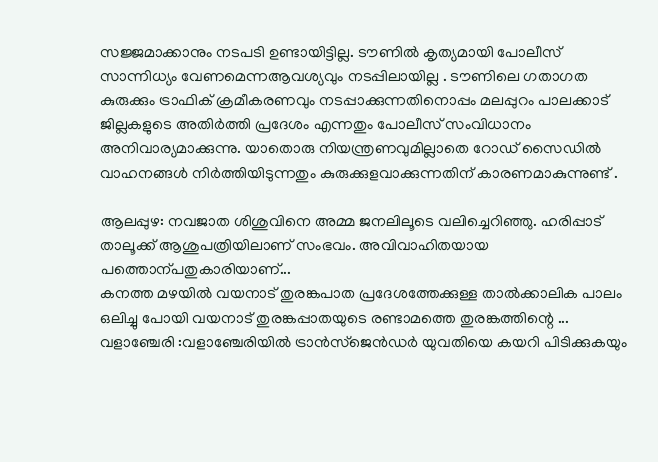സജ്ജമാക്കാനും നടപടി ഉണ്ടായിട്ടില്ല. ടൗണിൽ കൃത്യമായി പോലീസ് സാന്നിധ്യം വേണമെന്നആവശ്യവും നടപ്പിലായില്ല . ടൗണിലെ ഗതാഗത കുരുക്കും ട്രാഫിക് ക്രമീകരണവും നടപ്പാക്കുന്നതിനൊപ്പം മലപ്പുറം പാലക്കാട് ജില്ലകളുടെ അതിർത്തി പ്രദേശം എന്നതും പോലീസ് സംവിധാനം അനിവാര്യമാക്കുന്നു. യാതൊരു നിയന്ത്രണവുമില്ലാതെ റോഡ് സൈഡിൽ വാഹനങ്ങൾ നിർത്തിയിടുന്നതും കുരുക്കുളവാക്കുന്നതിന് കാരണമാകുന്നുണ്ട് .

ആലപ്പുഴ: നവജാത ശിശുവിനെ അമ്മ ജനലിലൂടെ വലിച്ചെറിഞ്ഞു. ഹരിപ്പാട് താലൂക്ക് ആശുപത്രിയിലാണ് സംഭവം. അവിവാഹിതയായ പത്തൊന്പതുകാരിയാണ്...
കനത്ത മഴയിൽ വയനാട് തുരങ്കപാത പ്രദേശത്തേക്കുള്ള താൽക്കാലിക പാലം ഒലിച്ചു പോയി വയനാട് തുരങ്കപ്പാതയുടെ രണ്ടാമത്തെ തുരങ്കത്തിന്റെ ...
വളാഞ്ചേരി :വളാഞ്ചേരിയിൽ ട്രാൻസ്ജെൻഡർ യുവതിയെ കയറി പിടിക്കുകയും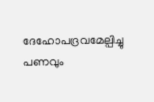ദേഹോപദ്രവമേല്പിച്ചു പണവും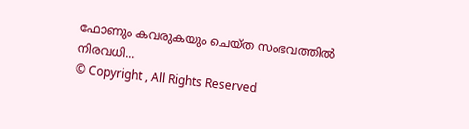ഫോണും കവരുകയും ചെയ്ത സംഭവത്തിൽ നിരവധി...
© Copyright , All Rights Reserved